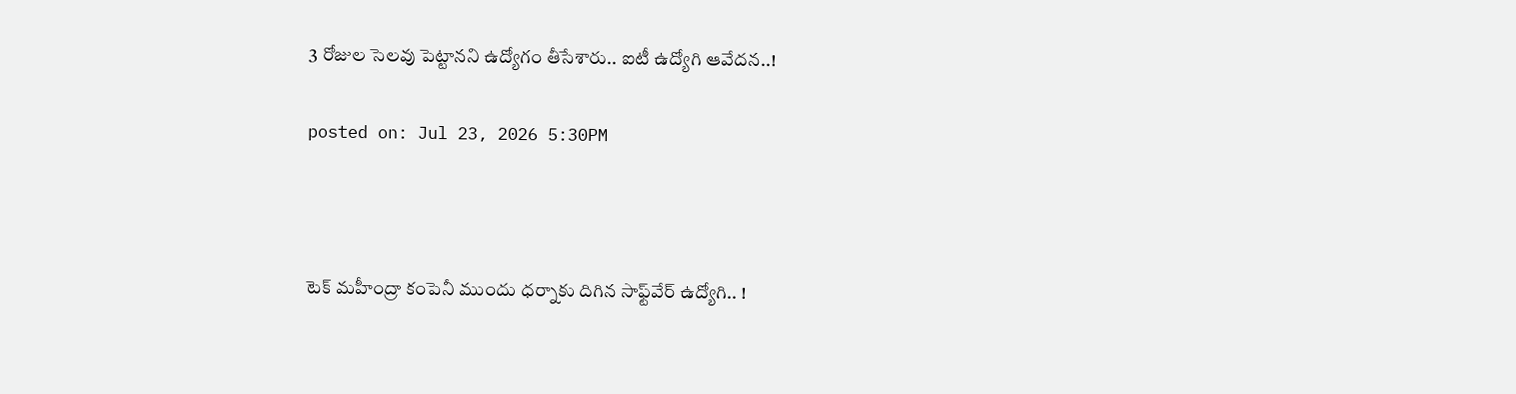3 రోజుల సెలవు పెట్టానని ఉద్యోగం తీసేశారు.. ఐటీ ఉద్యోగి ఆవేదన..!

posted on: Jul 23, 2026 5:30PM



టెక్ మహీంద్రా కంపెనీ ముందు ధర్నాకు దిగిన సాఫ్ట్‌వేర్ ఉద్యోగి.. !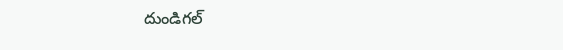దుండిగల్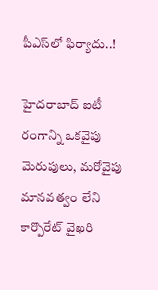పీఎస్‌లో ఫిర్యాదు..!

హైదరాబాద్ ఐటీ రంగాన్ని ఒకవైపు మెరుపులు, మరోవైపు మానవత్వం లేని కార్పొరేట్ వైఖరి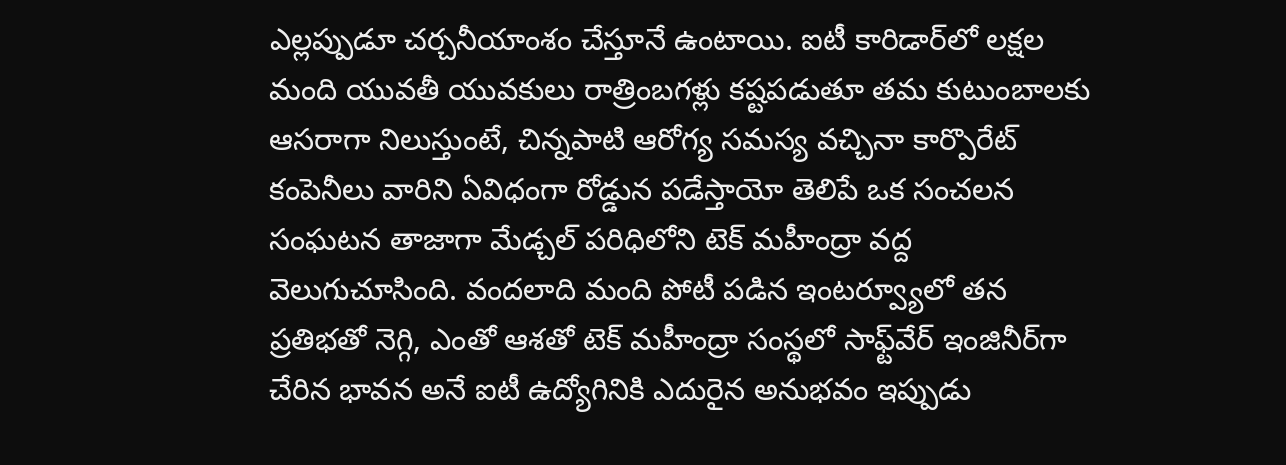ఎల్లప్పుడూ చర్చనీయాంశం చేస్తూనే ఉంటాయి. ఐటీ కారిడార్‌లో లక్షల మంది యువతీ యువకులు రాత్రింబగళ్లు కష్టపడుతూ తమ కుటుంబాలకు ఆసరాగా నిలుస్తుంటే, చిన్నపాటి ఆరోగ్య సమస్య వచ్చినా కార్పొరేట్ కంపెనీలు వారిని ఏవిధంగా రోడ్డున పడేస్తాయో తెలిపే ఒక సంచలన సంఘటన తాజాగా మేడ్చల్ పరిధిలోని టెక్ మహీంద్రా వద్ద వెలుగుచూసింది. వందలాది మంది పోటీ పడిన ఇంటర్వ్యూలో తన ప్రతిభతో నెగ్గి, ఎంతో ఆశతో టెక్ మహీంద్రా సంస్థలో సాఫ్ట్‌వేర్ ఇంజినీర్‌గా చేరిన భావన అనే ఐటీ ఉద్యోగినికి ఎదురైన అనుభవం ఇప్పుడు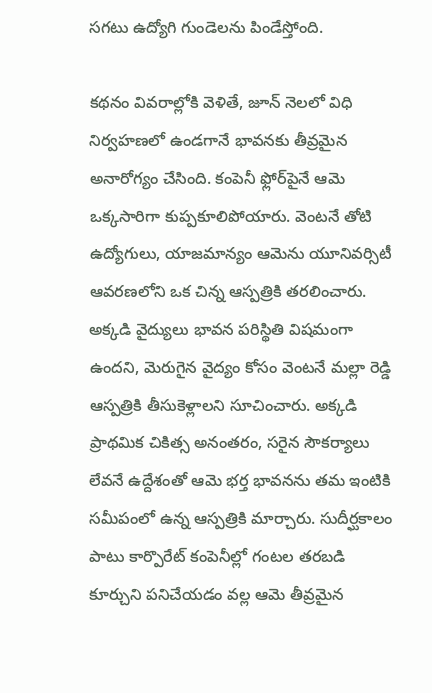సగటు ఉద్యోగి గుండెలను పిండేస్తోంది.

కథనం వివరాల్లోకి వెళితే, జూన్ నెలలో విధి నిర్వహణలో ఉండగానే భావనకు తీవ్రమైన అనారోగ్యం చేసింది. కంపెనీ ఫ్లోర్‌పైనే ఆమె ఒక్కసారిగా కుప్పకూలిపోయారు. వెంటనే తోటి ఉద్యోగులు, యాజమాన్యం ఆమెను యూనివర్సిటీ ఆవరణలోని ఒక చిన్న ఆస్పత్రికి తరలించారు. అక్కడి వైద్యులు భావన పరిస్థితి విషమంగా ఉందని, మెరుగైన వైద్యం కోసం వెంటనే మల్లా రెడ్డి ఆస్పత్రికి తీసుకెళ్లాలని సూచించారు. అక్కడి ప్రాథమిక చికిత్స అనంతరం, సరైన సౌకర్యాలు లేవనే ఉద్దేశంతో ఆమె భర్త భావనను తమ ఇంటికి సమీపంలో ఉన్న ఆస్పత్రికి మార్చారు. సుదీర్ఘకాలం పాటు కార్పొరేట్ కంపెనీల్లో గంటల తరబడి కూర్చుని పనిచేయడం వల్ల ఆమె తీవ్రమైన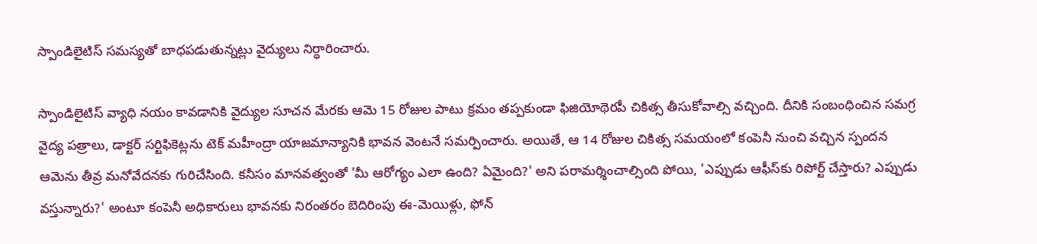స్పాండిలైటిస్ సమస్యతో బాధపడుతున్నట్లు వైద్యులు నిర్ధారించారు.

స్పాండిలైటిస్ వ్యాధి నయం కావడానికి వైద్యుల సూచన మేరకు ఆమె 15 రోజుల పాటు క్రమం తప్పకుండా ఫిజియోథెరపీ చికిత్స తీసుకోవాల్సి వచ్చింది. దీనికి సంబంధించిన సమగ్ర వైద్య పత్రాలు, డాక్టర్ సర్టిఫికెట్లను టెక్ మహీంద్రా యాజమాన్యానికి భావన వెంటనే సమర్పించారు. అయితే, ఆ 14 రోజుల చికిత్స సమయంలో కంపెనీ నుంచి వచ్చిన స్పందన ఆమెను తీవ్ర మనోవేదనకు గురిచేసింది. కనీసం మానవత్వంతో 'మీ ఆరోగ్యం ఎలా ఉంది? ఏమైంది?' అని పరామర్శించాల్సింది పోయి, 'ఎప్పుడు ఆఫీస్‌కు రిపోర్ట్ చేస్తారు? ఎప్పుడు వస్తున్నారు?' అంటూ కంపెనీ అధికారులు భావనకు నిరంతరం బెదిరింపు ఈ-మెయిళ్లు, ఫోన్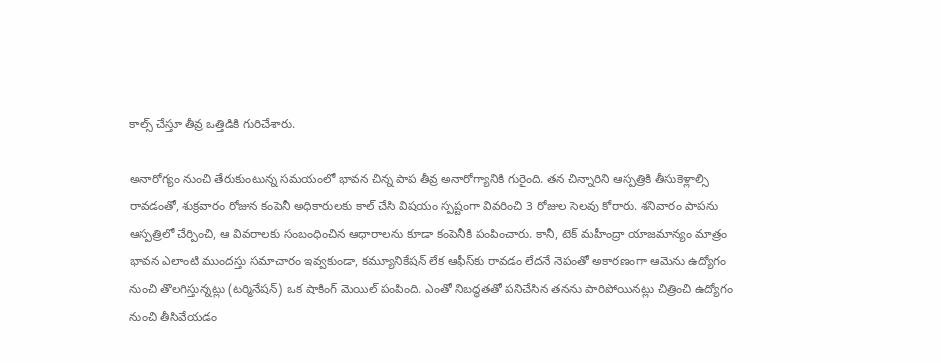కాల్స్ చేస్తూ తీవ్ర ఒత్తిడికి గురిచేశారు.

అనారోగ్యం నుంచి తేరుకుంటున్న సమయంలో భావన చిన్న పాప తీవ్ర అనారోగ్యానికి గురైంది. తన చిన్నారిని ఆస్పత్రికి తీసుకెళ్లాల్సి రావడంతో, శుక్రవారం రోజున కంపెనీ అధికారులకు కాల్ చేసి విషయం స్పష్టంగా వివరించి 3 రోజుల సెలవు కోరారు. శనివారం పాపను ఆస్పత్రిలో చేర్పించి, ఆ వివరాలకు సంబంధించిన ఆధారాలను కూడా కంపెనీకి పంపించారు. కానీ, టెక్ మహీంద్రా యాజమాన్యం మాత్రం భావన ఎలాంటి ముందస్తు సమాచారం ఇవ్వకుండా, కమ్యూనికేషన్ లేక ఆఫీస్‌కు రావడం లేదనే నెపంతో అకారణంగా ఆమెను ఉద్యోగం నుంచి తొలగిస్తున్నట్లు (టర్మినేషన్) ఒక షాకింగ్ మెయిల్ పంపింది. ఎంతో నిబద్ధతతో పనిచేసిన తనను పారిపోయినట్లు చిత్రించి ఉద్యోగం నుంచి తీసివేయడం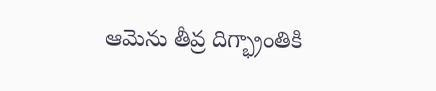ఆమెను తీవ్ర దిగ్భ్రాంతికి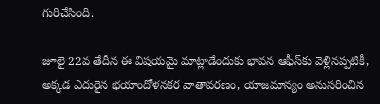గురిచేసింది.

జూలై 22వ తేదీన ఈ విషయమై మాట్లాడేందుకు భావన ఆఫీస్‌కు వెళ్లినప్పటికీ, అక్కడ ఎదురైన భయాందోళనకర వాతావరణం, యాజమాన్యం అనుసరించిన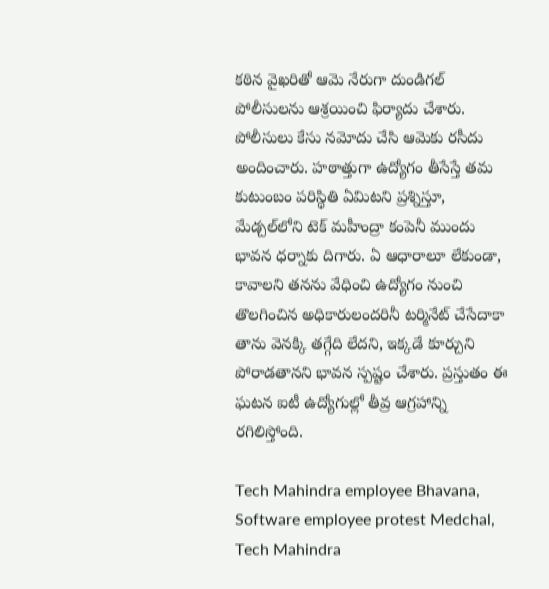కఠిన వైఖరితో ఆమె నేరుగా దుండిగల్ పోలీసులను ఆశ్రయించి ఫిర్యాదు చేశారు. పోలీసులు కేసు నమోదు చేసి ఆమెకు రసీదు అందించారు. హఠాత్తుగా ఉద్యోగం తీసేస్తే తమ కుటుంబం పరిస్థితి ఏమిటని ప్రశ్నిస్తూ, మేడ్చల్‌లోని టెక్ మహీంద్రా కంపెనీ ముందు భావన ధర్నాకు దిగారు. ఏ ఆధారాలూ లేకుండా, కావాలని తనను వేధించి ఉద్యోగం నుంచి తొలగించిన అధికారులందరినీ టర్మినేట్ చేసేదాకా తాను వెనక్కి తగ్గేది లేదని, ఇక్కడే కూర్చుని పోరాడతానని భావన స్పష్టం చేశారు. ప్రస్తుతం ఈ ఘటన ఐటీ ఉద్యోగుల్లో తీవ్ర ఆగ్రహాన్ని రగిలిస్తోంది.

Tech Mahindra employee Bhavana, Software employee protest Medchal, Tech Mahindra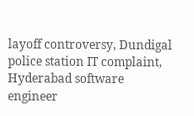layoff controversy, Dundigal police station IT complaint, Hyderabad software engineer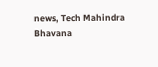news, Tech Mahindra Bhavana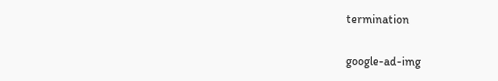termination

google-ad-img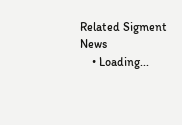Related Sigment News
    • Loading...